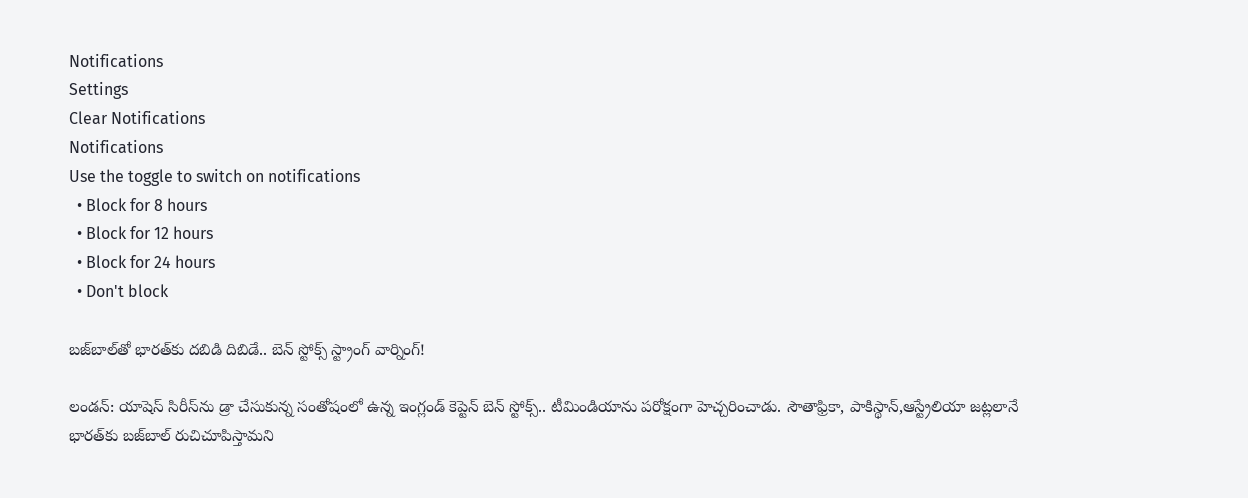Notifications
Settings
Clear Notifications
Notifications
Use the toggle to switch on notifications
  • Block for 8 hours
  • Block for 12 hours
  • Block for 24 hours
  • Don't block

బజ్‌బాల్‌తో భారత్‌కు దబిడి దిబిడే.. బెన్ స్టోక్స్ స్ట్రాంగ్ వార్నింగ్!

లండన్: యాషెస్ సిరీస్‌ను డ్రా చేసుకున్న సంతోషంలో ఉన్న ఇంగ్లండ్ కెప్టెన్ బెన్ స్టోక్స్.. టీమిండియాను పరోక్షంగా హెచ్చరించాడు. సౌతాఫ్రికా, పాకిస్థాన్,ఆస్ట్రేలియా జట్లలానే భారత్‌కు బజ్‌బాల్ రుచిచూపిస్తామని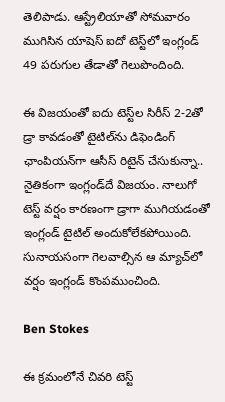తెలిపాడు. ఆస్ట్రేలియాతో సోమవారం ముగిసిన యాషెస్ ఐదో టెస్ట్‌లో ఇంగ్లండ్ 49 పరుగుల తేడాతో గెలుపొందింది.

ఈ విజయంతో ఐదు టెస్ట్‌ల సిరీస్‌ 2-2తో డ్రా కావడంతో టైటిల్‌ను డిఫెండింగ్ ఛాంపియన్‌గా ఆసీస్ రిటైన్ చేసుకున్నా.. నైతికంగా ఇంగ్లండ్‌దే విజయం. నాలుగో టెస్ట్ వర్షం కారణంగా డ్రాగా ముగియడంతో ఇంగ్లండ్ టైటిల్ అందుకోలేకపోయింది. సునాయసంగా గెలవాల్సిన ఆ మ్యాచ్‌లో వర్షం ఇంగ్లండ్ కొంపముంచింది.

Ben Stokes

ఈ క్రమంలోనే చివరి టెస్ట్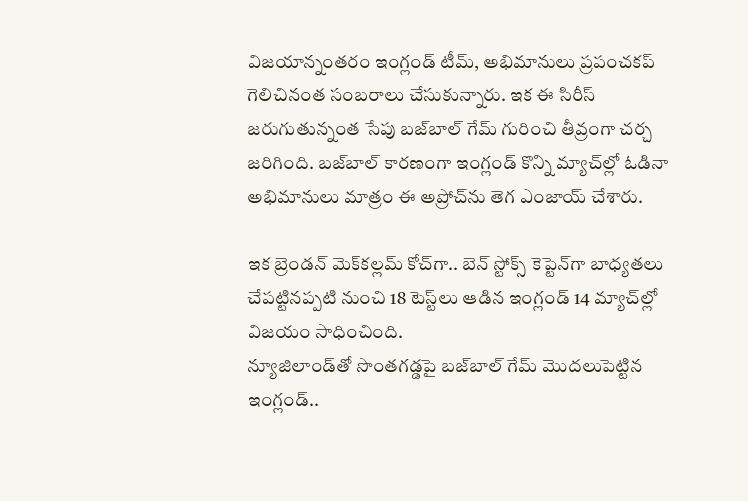విజయాన్నంతరం ఇంగ్లండ్ టీమ్, అభిమానులు ప్రపంచకప్ గెలిచినంత సంబరాలు చేసుకున్నారు. ఇక ఈ సిరీస్ జరుగుతున్నంత సేపు బజ్‌బాల్ గేమ్ గురించి తీవ్రంగా చర్చ జరిగింది. బజ్‌బాల్ కారణంగా ఇంగ్లండ్ కొన్ని మ్యాచ్‌ల్లో ఓడినా అభిమానులు మాత్రం ఈ అప్రోచ్‌ను తెగ ఎంజాయ్ చేశారు.

ఇక బ్రెండన్ మెక్‌కల్లమ్ కోచ్‌గా.. బెన్ స్టోక్స్ కెప్టెన్‌గా బాధ్యతలు చేపట్టినప్పటి నుంచి 18 టెస్ట్‌లు ఆడిన ఇంగ్లండ్ 14 మ్యాచ్‌ల్లో విజయం సాధించింది.
న్యూజిలాండ్‌తో సొంతగడ్డపై బజ్‌బాల్ గేమ్ మొదలుపెట్టిన ఇంగ్లండ్..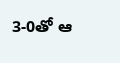3-0తో ఆ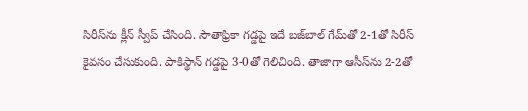సిరీస్‌ను క్లీన్ స్వీప్ చేసింది. సౌతాఫ్రికా గడ్డపై ఇదే బజ్‌బాల్ గేమ్‌తో 2-1తో సిరీస్ కైవసం చేసుకుంది. పాకిస్థాన్ గడ్డపై 3-0తో గెలిచింది. తాజాగా ఆసీస్‌ను 2-2తో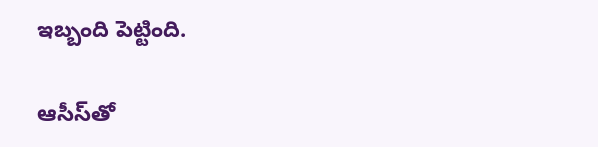ఇబ్బంది పెట్టింది.

ఆసీస్‌తో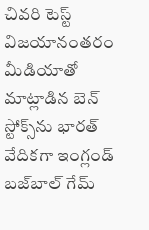చివరి టెస్ట్ విజయానంతరం మీడియాతో మాట్లాడిన బెన్ స్టోక్స్‌ను భారత్ వేదికగా ఇంగ్లండ్ బజ్‌బాల్ గేమ్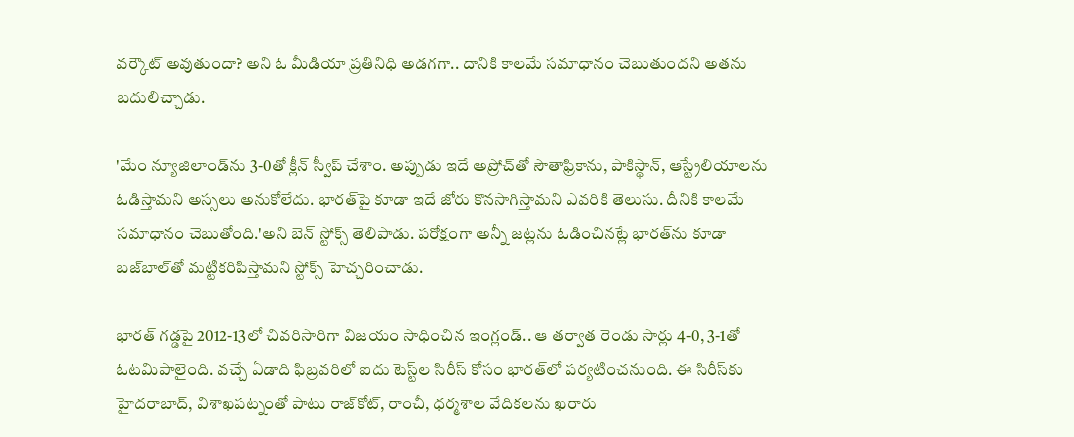వర్కౌట్ అవుతుందా? అని ఓ మీడియా ప్రతినిధి అడగగా.. దానికి కాలమే సమాధానం చెబుతుందని అతను బదులిచ్చాడు.

'మేం న్యూజిలాండ్‌ను 3-0తో క్లీన్ స్వీప్ చేశాం. అప్పుడు ఇదే అప్రోచ్‌తో సౌతాఫ్రికాను, పాకిస్థాన్‌, ఆస్ట్రేలియాలను ఓడిస్తామని అస్సలు అనుకోలేదు. భారత్‌‌పై కూడా ఇదే జోరు కొనసాగిస్తామని ఎవరికి తెలుసు. దీనికి కాలమే సమాధానం చెబుతోంది.'అని బెన్ స్టోక్స్ తెలిపాడు. పరోక్షంగా అన్నీ జట్లను ఓడించినట్లే భారత్‌ను కూడా బజ్‌బాల్‌తో మట్టికరిపిస్తామని స్టోక్స్ హెచ్చరించాడు.

భారత్ గడ్డపై 2012-13లో చివరిసారిగా విజయం సాధించిన ఇంగ్లండ్.. ఆ తర్వాత రెండు సార్లు 4-0, 3-1తో ఓటమిపాలైంది. వచ్చే ఏడాది ఫిబ్రవరిలో ఐదు టెస్ట్‌ల సిరీస్ కోసం భారత్‌లో పర్యటించనుంది. ఈ సిరీస్‌కు హైదరాబాద్, విశాఖపట్నంతో పాటు రాజ్‌కోట్, రాంచీ, ధర్మశాల వేదికలను ఖరారు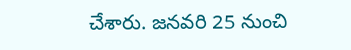చేశారు. జనవరి 25 నుంచి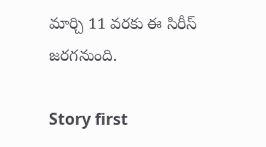మార్చి 11 వరకు ఈ సిరీస్ జరగనుంది.

Story first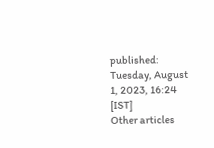published: Tuesday, August 1, 2023, 16:24 [IST]
Other articles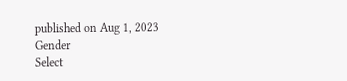published on Aug 1, 2023
Gender
Select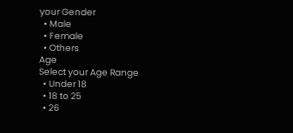your Gender
  • Male
  • Female
  • Others
Age
Select your Age Range
  • Under 18
  • 18 to 25
  • 26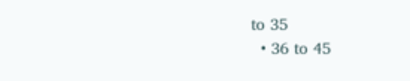to 35
  • 36 to 45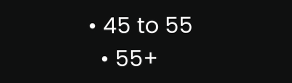• 45 to 55
  • 55+